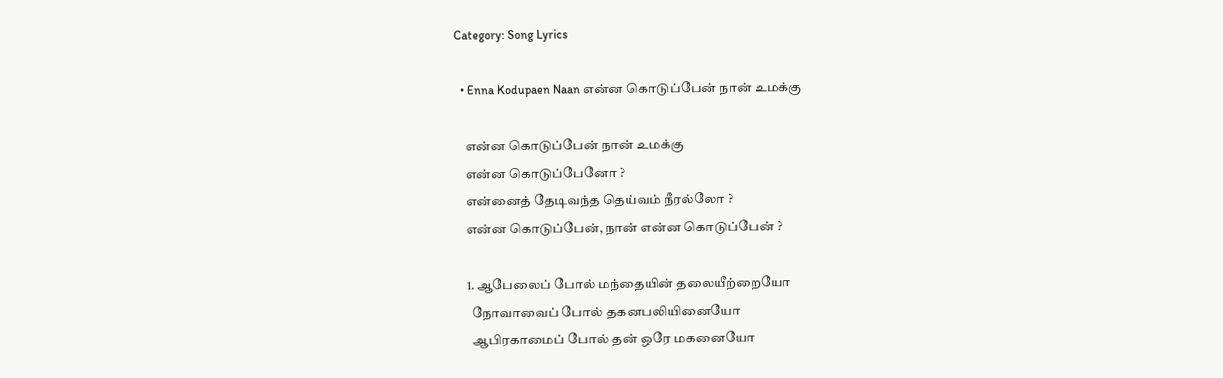Category: Song Lyrics

  • Enna Kodupaen Naan என்ன கொடுப்பேன் நான் உமக்கு

    என்ன கொடுப்பேன் நான் உமக்கு
    என்ன கொடுப்பேனோ ?
    என்னைத் தேடிவந்த தெய்வம் நீரல்லோ ?
    என்ன கொடுப்பேன், நான் என்ன கொடுப்பேன் ?

    1. ஆபேலைப் போல் மந்தையின் தலையீற்றையோ
      நோவாவைப் போல் தகனபலியினையோ
      ஆபிரகாமைப் போல் தன் ஒரே மகனையோ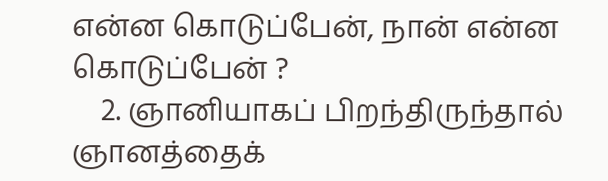என்ன கொடுப்பேன், நான் என்ன கொடுப்பேன் ?
    2. ஞானியாகப் பிறந்திருந்தால் ஞானத்தைக்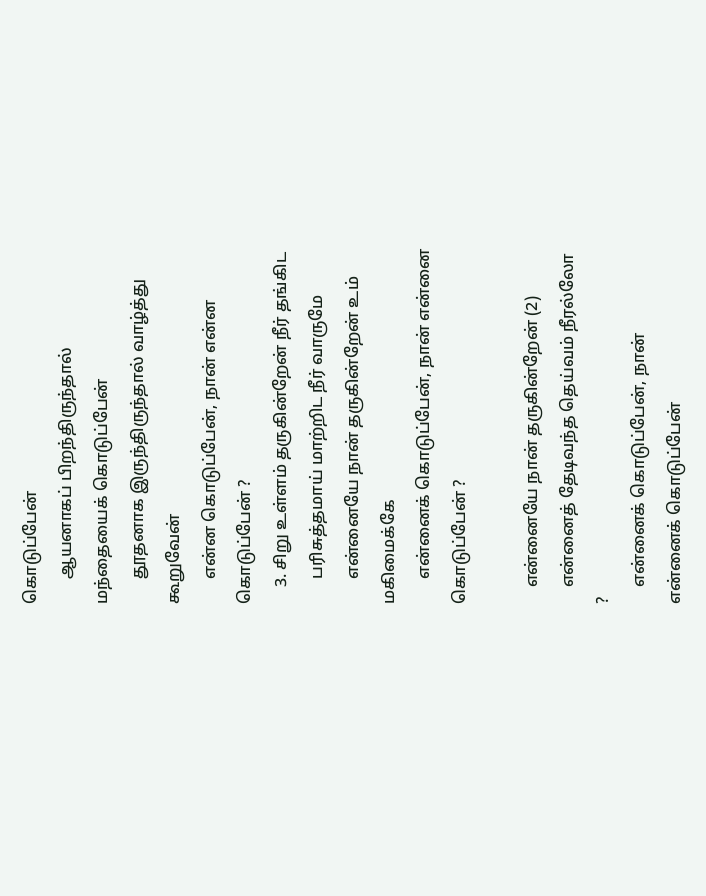கொடுப்பேன்
      ஆயனாகப் பிறந்திருந்தால் மந்தையைக் கொடுப்பேன்
      தூதனாக இருந்திருந்தால் வாழ்த்து கூறுவேன்
      என்ன கொடுப்பேன், நான் என்ன கொடுப்பேன் ?
    3. சிறு உள்ளம் தருகின்றேன் நீர் தங்கிட
      பரிசுத்தமாய் மாற்றிட நீர் வாருமே
      என்னையே நான் தருகின்றேன் உம் மகிமைக்கே
      என்னைக் கொடுப்பேன், நான் என்னை கொடுப்பேன் ?

    என்னையே நான் தருகின்றேன் (2)
    என்னைத் தேடிவந்த தெய்வம் நீரல்லோ ?
    என்னைக் கொடுப்பேன், நான் என்னைக் கொடுப்பேன்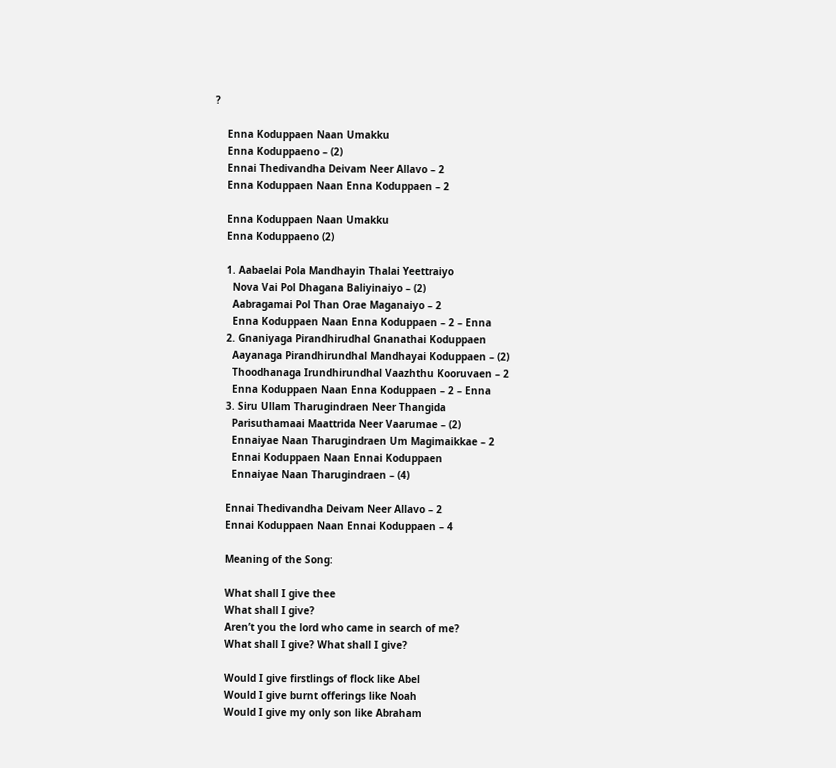?

    Enna Koduppaen Naan Umakku
    Enna Koduppaeno – (2)
    Ennai Thedivandha Deivam Neer Allavo – 2
    Enna Koduppaen Naan Enna Koduppaen – 2

    Enna Koduppaen Naan Umakku
    Enna Koduppaeno (2)

    1. Aabaelai Pola Mandhayin Thalai Yeettraiyo
      Nova Vai Pol Dhagana Baliyinaiyo – (2)
      Aabragamai Pol Than Orae Maganaiyo – 2
      Enna Koduppaen Naan Enna Koduppaen – 2 – Enna
    2. Gnaniyaga Pirandhirudhal Gnanathai Koduppaen
      Aayanaga Pirandhirundhal Mandhayai Koduppaen – (2)
      Thoodhanaga Irundhirundhal Vaazhthu Kooruvaen – 2
      Enna Koduppaen Naan Enna Koduppaen – 2 – Enna
    3. Siru Ullam Tharugindraen Neer Thangida
      Parisuthamaai Maattrida Neer Vaarumae – (2)
      Ennaiyae Naan Tharugindraen Um Magimaikkae – 2
      Ennai Koduppaen Naan Ennai Koduppaen
      Ennaiyae Naan Tharugindraen – (4)

    Ennai Thedivandha Deivam Neer Allavo – 2
    Ennai Koduppaen Naan Ennai Koduppaen – 4

    Meaning of the Song:

    What shall I give thee
    What shall I give?
    Aren’t you the lord who came in search of me?
    What shall I give? What shall I give?

    Would I give firstlings of flock like Abel
    Would I give burnt offerings like Noah
    Would I give my only son like Abraham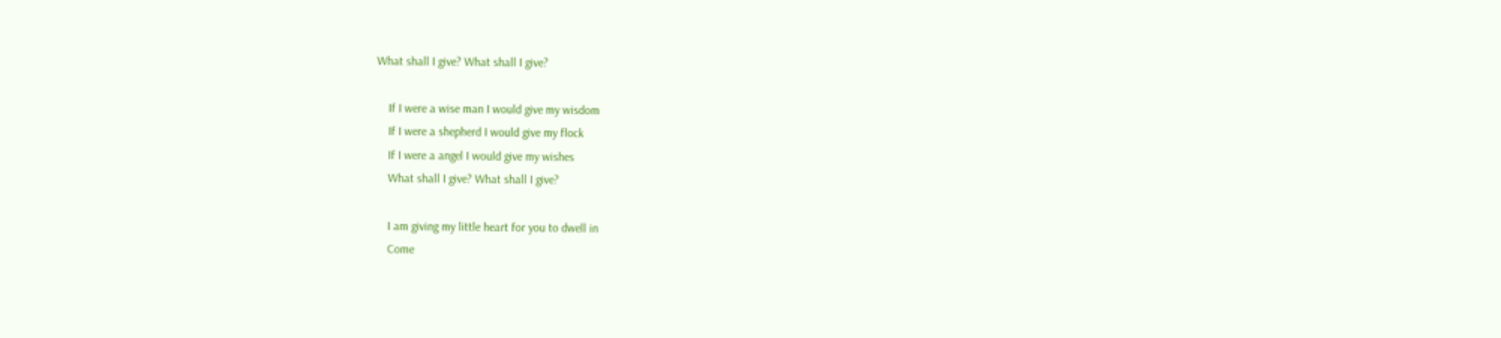What shall I give? What shall I give?

    If I were a wise man I would give my wisdom
    If I were a shepherd I would give my flock
    If I were a angel I would give my wishes
    What shall I give? What shall I give?

    I am giving my little heart for you to dwell in
    Come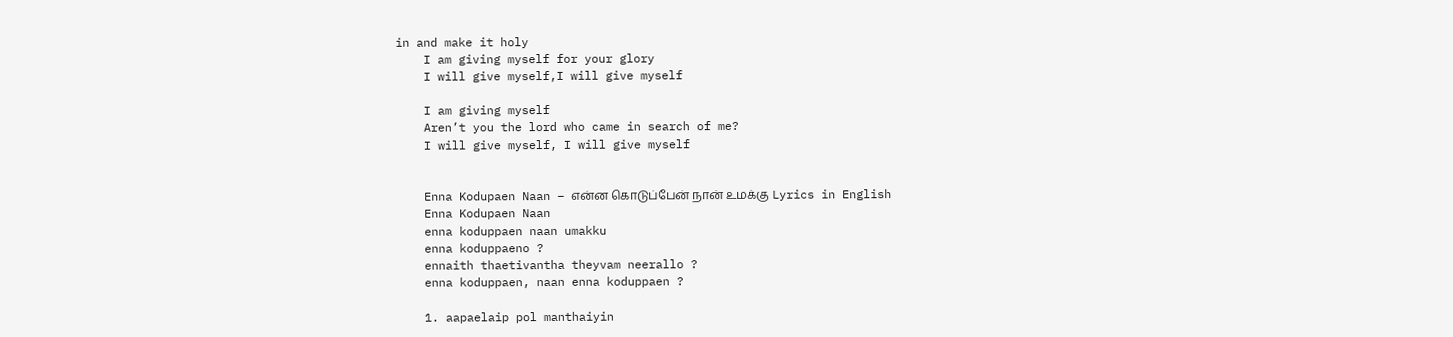in and make it holy
    I am giving myself for your glory
    I will give myself,I will give myself

    I am giving myself
    Aren’t you the lord who came in search of me?
    I will give myself, I will give myself


    Enna Kodupaen Naan – என்ன கொடுப்பேன் நான் உமக்கு Lyrics in English
    Enna Kodupaen Naan
    enna koduppaen naan umakku
    enna koduppaeno ?
    ennaith thaetivantha theyvam neerallo ?
    enna koduppaen, naan enna koduppaen ?

    1. aapaelaip pol manthaiyin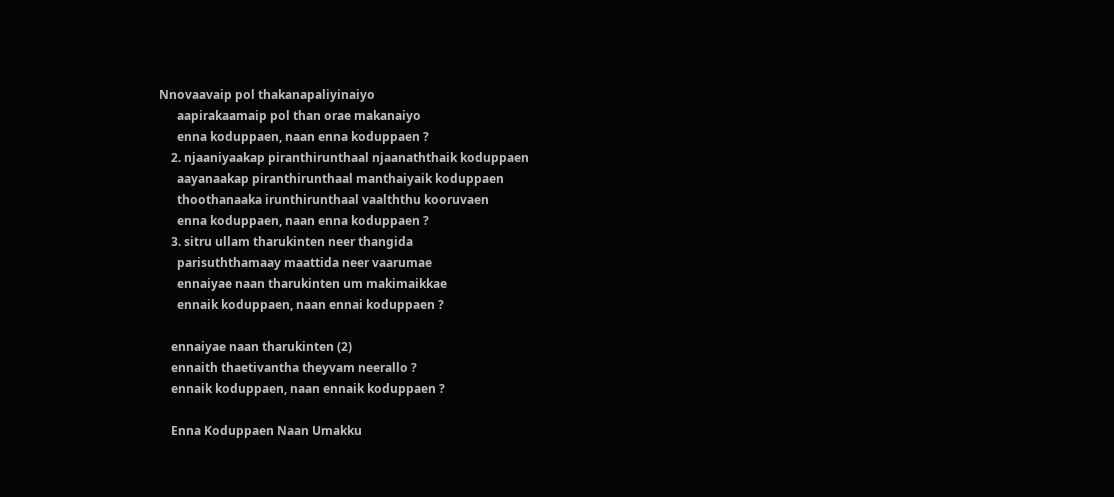Nnovaavaip pol thakanapaliyinaiyo
      aapirakaamaip pol than orae makanaiyo
      enna koduppaen, naan enna koduppaen ?
    2. njaaniyaakap piranthirunthaal njaanaththaik koduppaen
      aayanaakap piranthirunthaal manthaiyaik koduppaen
      thoothanaaka irunthirunthaal vaalththu kooruvaen
      enna koduppaen, naan enna koduppaen ?
    3. sitru ullam tharukinten neer thangida
      parisuththamaay maattida neer vaarumae
      ennaiyae naan tharukinten um makimaikkae
      ennaik koduppaen, naan ennai koduppaen ?

    ennaiyae naan tharukinten (2)
    ennaith thaetivantha theyvam neerallo ?
    ennaik koduppaen, naan ennaik koduppaen ?

    Enna Koduppaen Naan Umakku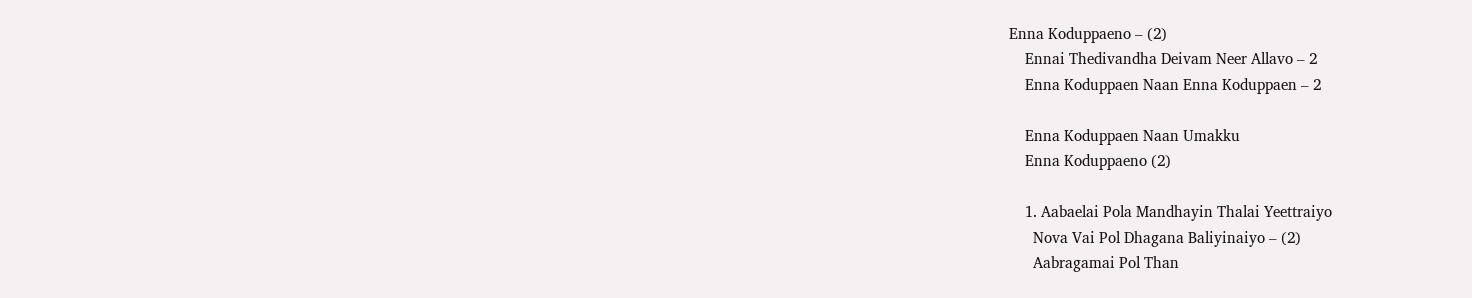Enna Koduppaeno – (2)
    Ennai Thedivandha Deivam Neer Allavo – 2
    Enna Koduppaen Naan Enna Koduppaen – 2

    Enna Koduppaen Naan Umakku
    Enna Koduppaeno (2)

    1. Aabaelai Pola Mandhayin Thalai Yeettraiyo
      Nova Vai Pol Dhagana Baliyinaiyo – (2)
      Aabragamai Pol Than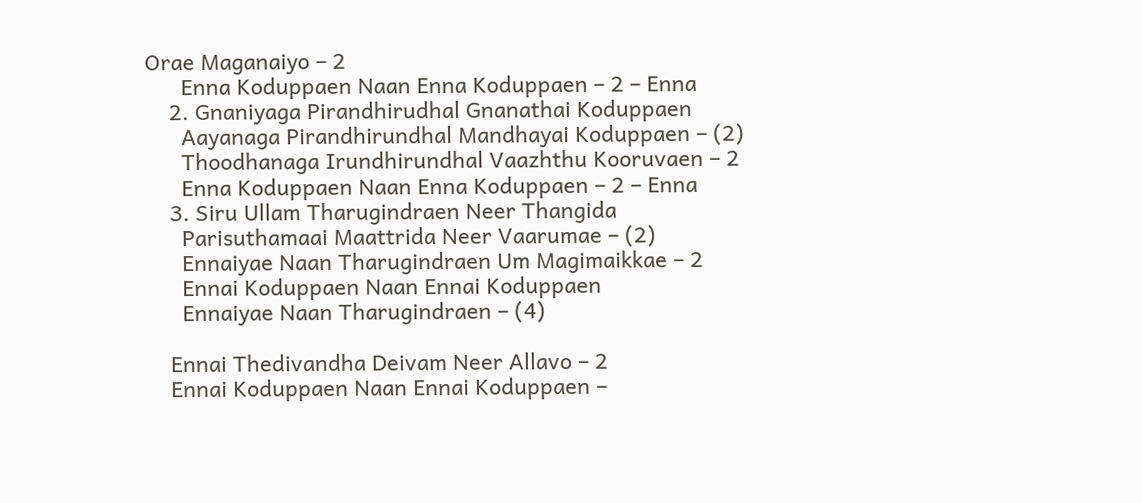Orae Maganaiyo – 2
      Enna Koduppaen Naan Enna Koduppaen – 2 – Enna
    2. Gnaniyaga Pirandhirudhal Gnanathai Koduppaen
      Aayanaga Pirandhirundhal Mandhayai Koduppaen – (2)
      Thoodhanaga Irundhirundhal Vaazhthu Kooruvaen – 2
      Enna Koduppaen Naan Enna Koduppaen – 2 – Enna
    3. Siru Ullam Tharugindraen Neer Thangida
      Parisuthamaai Maattrida Neer Vaarumae – (2)
      Ennaiyae Naan Tharugindraen Um Magimaikkae – 2
      Ennai Koduppaen Naan Ennai Koduppaen
      Ennaiyae Naan Tharugindraen – (4)

    Ennai Thedivandha Deivam Neer Allavo – 2
    Ennai Koduppaen Naan Ennai Koduppaen –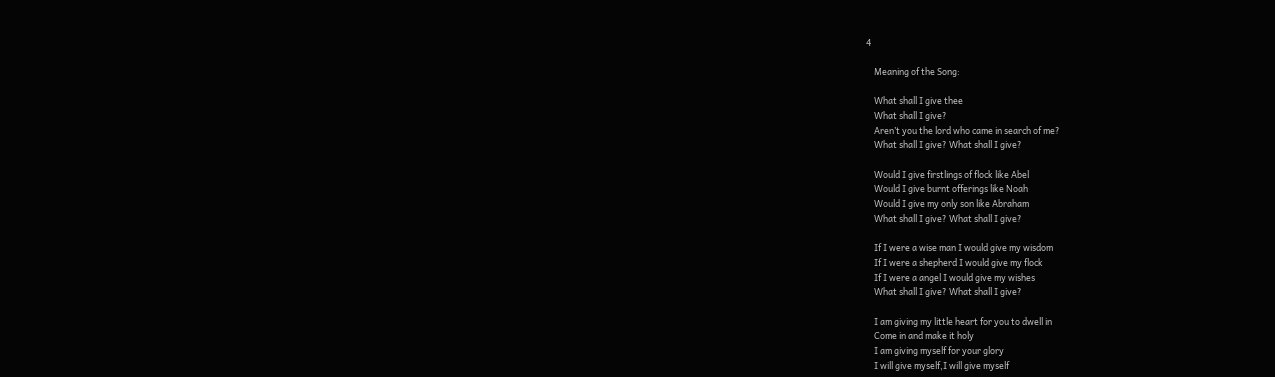4

    Meaning of the Song:

    What shall I give thee
    What shall I give?
    Aren’t you the lord who came in search of me?
    What shall I give? What shall I give?

    Would I give firstlings of flock like Abel
    Would I give burnt offerings like Noah
    Would I give my only son like Abraham
    What shall I give? What shall I give?

    If I were a wise man I would give my wisdom
    If I were a shepherd I would give my flock
    If I were a angel I would give my wishes
    What shall I give? What shall I give?

    I am giving my little heart for you to dwell in
    Come in and make it holy
    I am giving myself for your glory
    I will give myself,I will give myself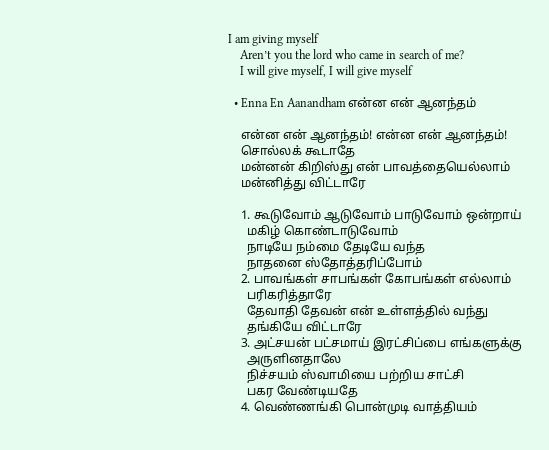I am giving myself
    Aren’t you the lord who came in search of me?
    I will give myself, I will give myself

  • Enna En Aanandham என்ன என் ஆனந்தம்

    என்ன என் ஆனந்தம்! என்ன என் ஆனந்தம்!
    சொல்லக் கூடாதே
    மன்னன் கிறிஸ்து என் பாவத்தையெல்லாம்
    மன்னித்து விட்டாரே

    1. கூடுவோம் ஆடுவோம் பாடுவோம் ஒன்றாய்
      மகிழ் கொண்டாடுவோம்
      நாடியே நம்மை தேடியே வந்த
      நாதனை ஸ்தோத்தரிப்போம்
    2. பாவங்கள் சாபங்கள் கோபங்கள் எல்லாம்
      பரிகரித்தாரே
      தேவாதி தேவன் என் உள்ளத்தில் வந்து
      தங்கியே விட்டாரே
    3. அட்சயன் பட்சமாய் இரட்சிப்பை எங்களுக்கு
      அருளினதாலே
      நிச்சயம் ஸ்வாமியை பற்றிய சாட்சி
      பகர வேண்டியதே
    4. வெண்ணங்கி பொன்முடி வாத்தியம்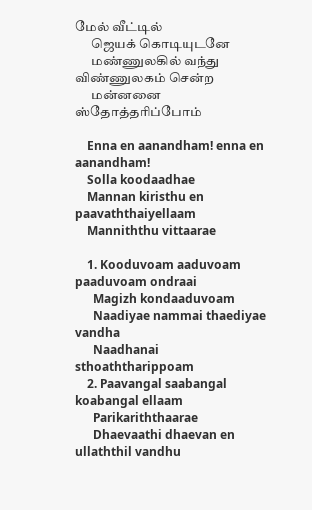மேல் வீட்டில்
      ஜெயக் கொடியுடனே
      மண்ணுலகில் வந்து விண்ணுலகம் சென்ற
      மன்னனை ஸ்தோத்தரிப்போம்

    Enna en aanandham! enna en aanandham!
    Solla koodaadhae
    Mannan kiristhu en paavaththaiyellaam
    Manniththu vittaarae

    1. Kooduvoam aaduvoam paaduvoam ondraai
      Magizh kondaaduvoam
      Naadiyae nammai thaediyae vandha
      Naadhanai sthoaththarippoam
    2. Paavangal saabangal koabangal ellaam
      Parikariththaarae
      Dhaevaathi dhaevan en ullaththil vandhu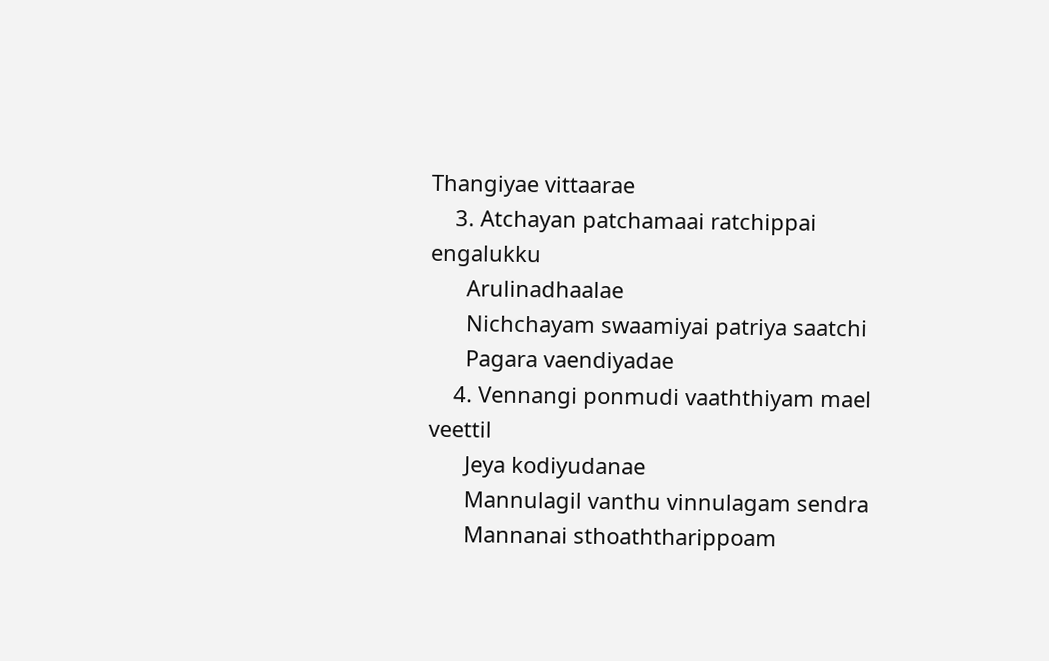Thangiyae vittaarae
    3. Atchayan patchamaai ratchippai engalukku
      Arulinadhaalae
      Nichchayam swaamiyai patriya saatchi
      Pagara vaendiyadae
    4. Vennangi ponmudi vaaththiyam mael veettil
      Jeya kodiyudanae
      Mannulagil vanthu vinnulagam sendra
      Mannanai sthoaththarippoam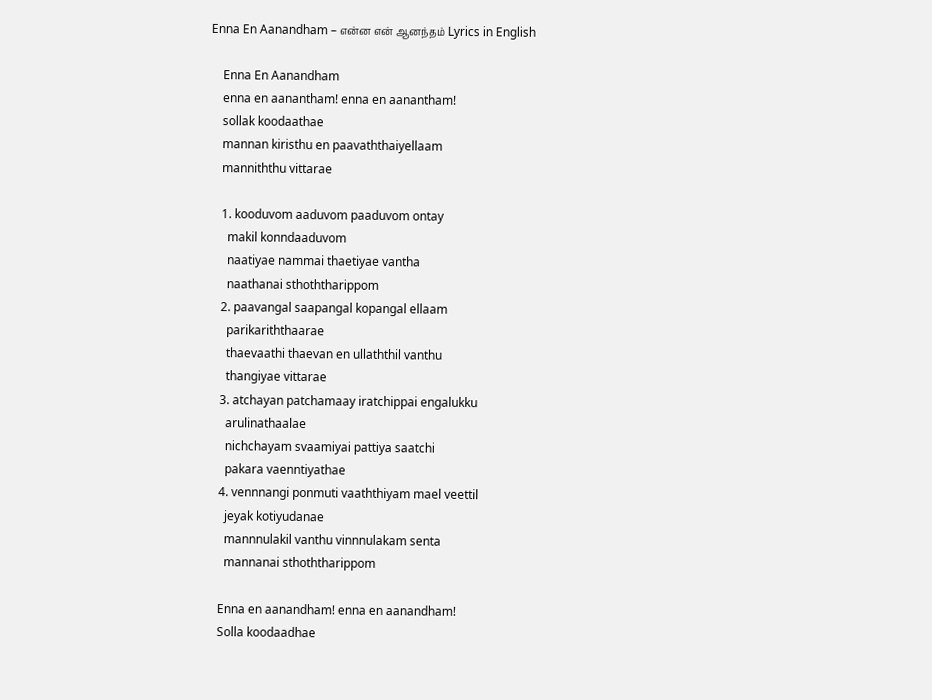Enna En Aanandham – என்ன என் ஆனந்தம் Lyrics in English

    Enna En Aanandham
    enna en aanantham! enna en aanantham!
    sollak koodaathae
    mannan kiristhu en paavaththaiyellaam
    manniththu vittarae

    1. kooduvom aaduvom paaduvom ontay
      makil konndaaduvom
      naatiyae nammai thaetiyae vantha
      naathanai sthoththarippom
    2. paavangal saapangal kopangal ellaam
      parikariththaarae
      thaevaathi thaevan en ullaththil vanthu
      thangiyae vittarae
    3. atchayan patchamaay iratchippai engalukku
      arulinathaalae
      nichchayam svaamiyai pattiya saatchi
      pakara vaenntiyathae
    4. vennnangi ponmuti vaaththiyam mael veettil
      jeyak kotiyudanae
      mannnulakil vanthu vinnnulakam senta
      mannanai sthoththarippom

    Enna en aanandham! enna en aanandham!
    Solla koodaadhae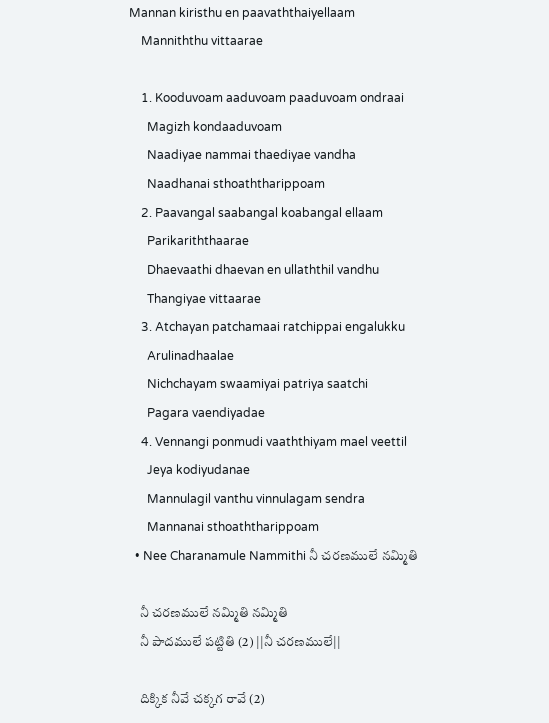Mannan kiristhu en paavaththaiyellaam
    Manniththu vittaarae

    1. Kooduvoam aaduvoam paaduvoam ondraai
      Magizh kondaaduvoam
      Naadiyae nammai thaediyae vandha
      Naadhanai sthoaththarippoam
    2. Paavangal saabangal koabangal ellaam
      Parikariththaarae
      Dhaevaathi dhaevan en ullaththil vandhu
      Thangiyae vittaarae
    3. Atchayan patchamaai ratchippai engalukku
      Arulinadhaalae
      Nichchayam swaamiyai patriya saatchi
      Pagara vaendiyadae
    4. Vennangi ponmudi vaaththiyam mael veettil
      Jeya kodiyudanae
      Mannulagil vanthu vinnulagam sendra
      Mannanai sthoaththarippoam
  • Nee Charanamule Nammithi నీ చరణములే నమ్మితి

    నీ చరణములే నమ్మితి నమ్మితి
    నీ పాదములే పట్టితి (2) ||నీ చరణములే||

    దిక్కిక నీవే చక్కగ రావే (2)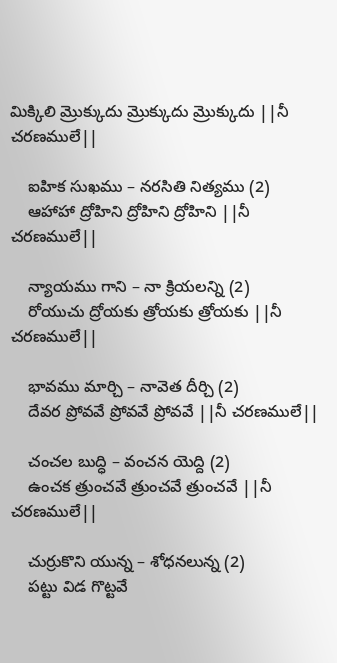మిక్కిలి మ్రొక్కుదు మ్రొక్కుదు మ్రొక్కుదు ||నీ చరణములే||

    ఐహిక సుఖము – నరసితి నిత్యము (2)
    ఆహాహా ద్రోహిని ద్రోహిని ద్రోహిని ||నీ చరణములే||

    న్యాయము గాని – నా క్రియలన్ని (2)
    రోయుచు ద్రోయకు త్రోయకు త్రోయకు ||నీ చరణములే||

    భావము మార్చి – నావెత దీర్చి (2)
    దేవర ప్రోవవే ప్రోవవే ప్రోవవే ||నీ చరణములే||

    చంచల బుద్ధి – వంచన యెద్ది (2)
    ఉంచక త్రుంచవే త్రుంచవే త్రుంచవే ||నీ చరణములే||

    చుర్రుకొని యున్న – శోధనలున్న (2)
    పట్టు విడ గొట్టవే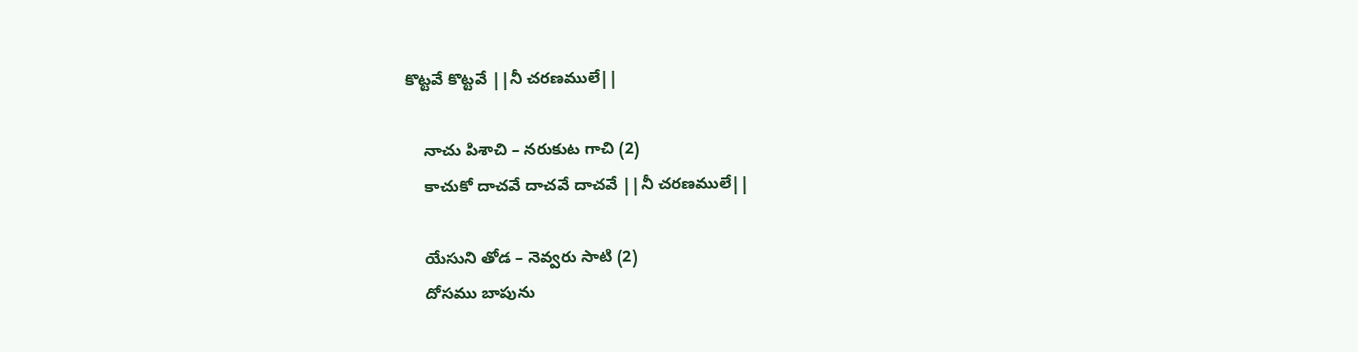కొట్టవే కొట్టవే ||నీ చరణములే||

    నాచు పిశాచి – నరుకుట గాచి (2)
    కాచుకో దాచవే దాచవే దాచవే ||నీ చరణములే||

    యేసుని తోడ – నెవ్వరు సాటి (2)
    దోసము బాపును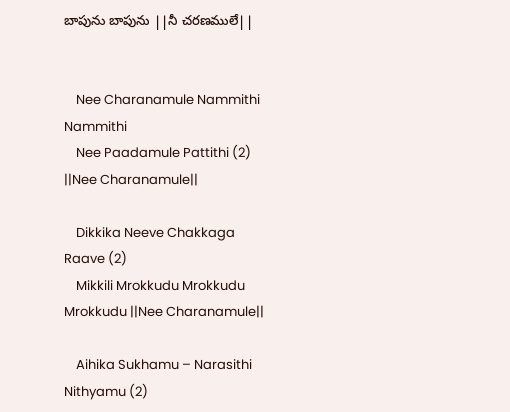బాపును బాపును ||నీ చరణములే||


    Nee Charanamule Nammithi Nammithi
    Nee Paadamule Pattithi (2) ||Nee Charanamule||

    Dikkika Neeve Chakkaga Raave (2)
    Mikkili Mrokkudu Mrokkudu Mrokkudu ||Nee Charanamule||

    Aihika Sukhamu – Narasithi Nithyamu (2)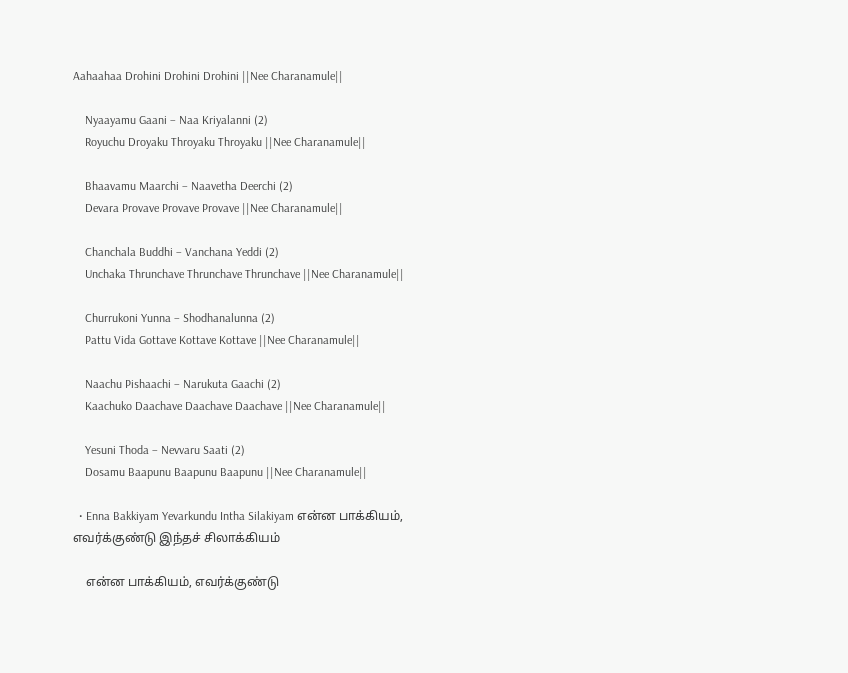Aahaahaa Drohini Drohini Drohini ||Nee Charanamule||

    Nyaayamu Gaani – Naa Kriyalanni (2)
    Royuchu Droyaku Throyaku Throyaku ||Nee Charanamule||

    Bhaavamu Maarchi – Naavetha Deerchi (2)
    Devara Provave Provave Provave ||Nee Charanamule||

    Chanchala Buddhi – Vanchana Yeddi (2)
    Unchaka Thrunchave Thrunchave Thrunchave ||Nee Charanamule||

    Churrukoni Yunna – Shodhanalunna (2)
    Pattu Vida Gottave Kottave Kottave ||Nee Charanamule||

    Naachu Pishaachi – Narukuta Gaachi (2)
    Kaachuko Daachave Daachave Daachave ||Nee Charanamule||

    Yesuni Thoda – Nevvaru Saati (2)
    Dosamu Baapunu Baapunu Baapunu ||Nee Charanamule||

  • Enna Bakkiyam Yevarkundu Intha Silakiyam என்ன பாக்கியம், எவர்க்குண்டு இந்தச் சிலாக்கியம்

    என்ன பாக்கியம், எவர்க்குண்டு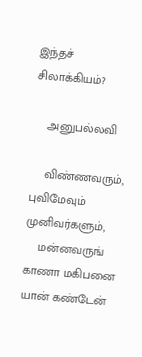இந்தச் சிலாக்கியம்?

    அனுபல்லவி

    விண்ணவரும், புவிமேவும் முனிவர்களும்,
    மன்னவருங் காணா மகிபனை யான் கண்டேன்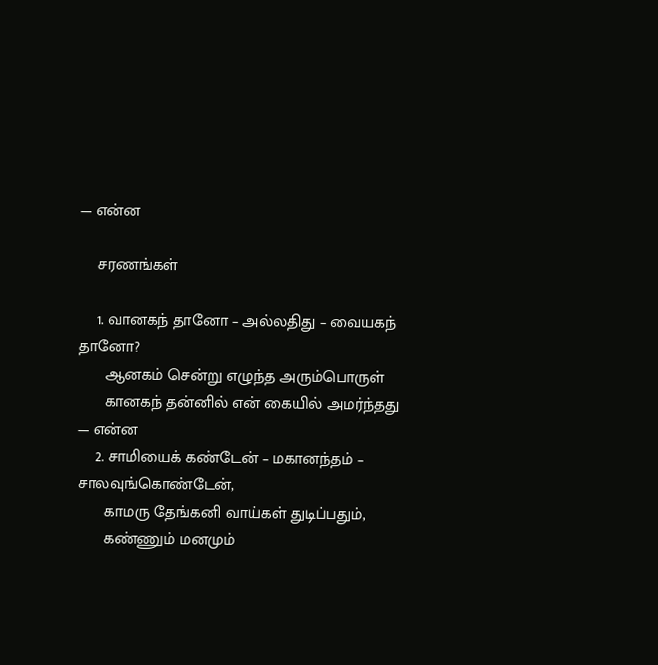— என்ன

    சரணங்கள்

    1. வானகந் தானோ – அல்லதிது – வையகந் தானோ?
      ஆனகம் சென்று எழுந்த அரும்பொருள்
      கானகந் தன்னில் என் கையில் அமர்ந்தது — என்ன
    2. சாமியைக் கண்டேன் – மகானந்தம் – சாலவுங்கொண்டேன்,
      காமரு தேங்கனி வாய்கள் துடிப்பதும்,
      கண்ணும் மனமும்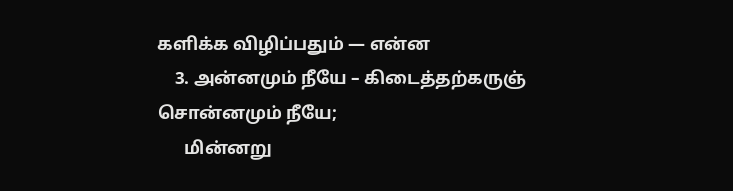களிக்க விழிப்பதும் — என்ன
    3. அன்னமும் நீயே – கிடைத்தற்கருஞ் சொன்னமும் நீயே;
      மின்னறு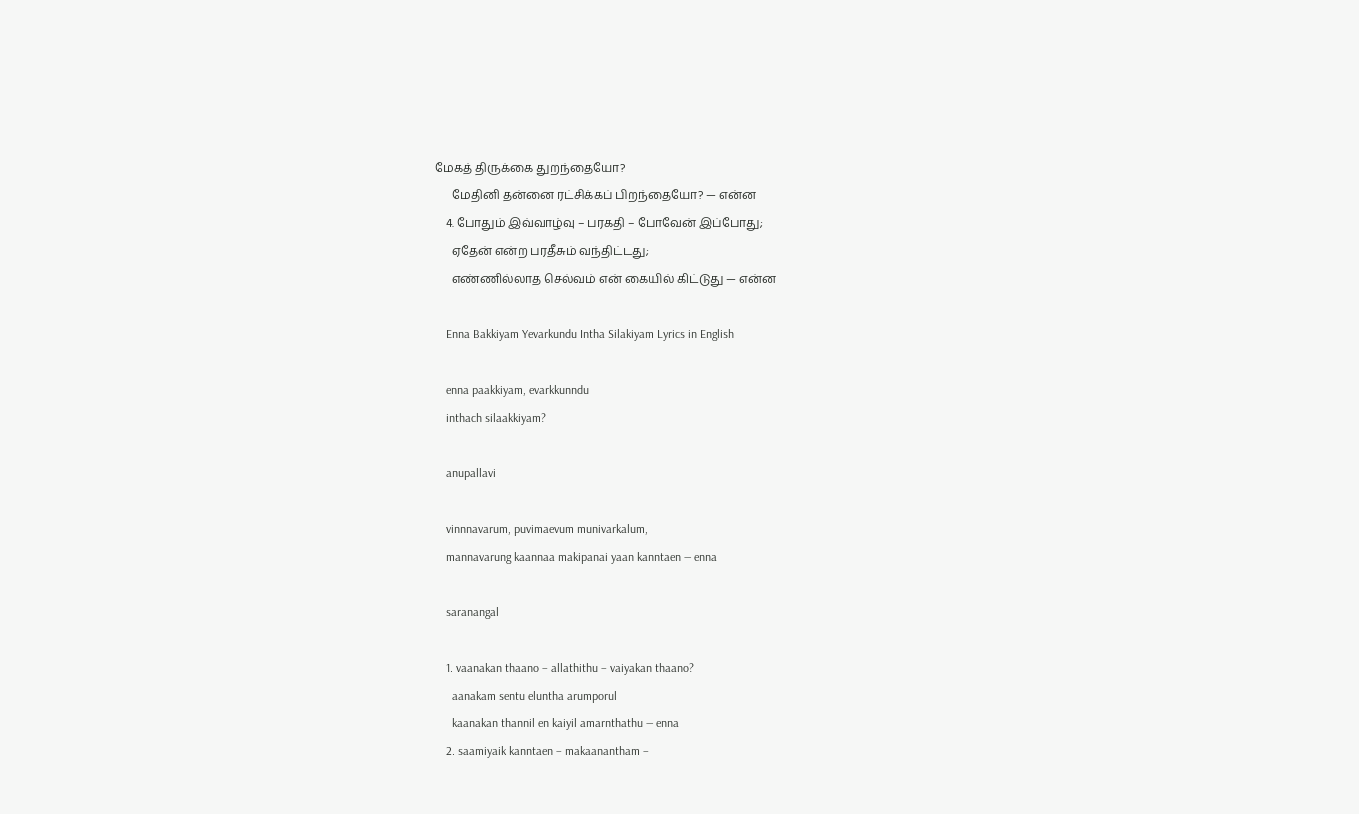மேகத் திருக்கை துறந்தையோ?
      மேதினி தன்னை ரட்சிக்கப் பிறந்தையோ? — என்ன
    4. போதும் இவ்வாழ்வு – பரகதி – போவேன் இப்போது;
      ஏதேன் என்ற பரதீசும் வந்திட்டது;
      எண்ணில்லாத செல்வம் என் கையில் கிட்டுது — என்ன

    Enna Bakkiyam Yevarkundu Intha Silakiyam Lyrics in English

    enna paakkiyam, evarkkunndu
    inthach silaakkiyam?

    anupallavi

    vinnnavarum, puvimaevum munivarkalum,
    mannavarung kaannaa makipanai yaan kanntaen — enna

    saranangal

    1. vaanakan thaano – allathithu – vaiyakan thaano?
      aanakam sentu eluntha arumporul
      kaanakan thannil en kaiyil amarnthathu — enna
    2. saamiyaik kanntaen – makaanantham –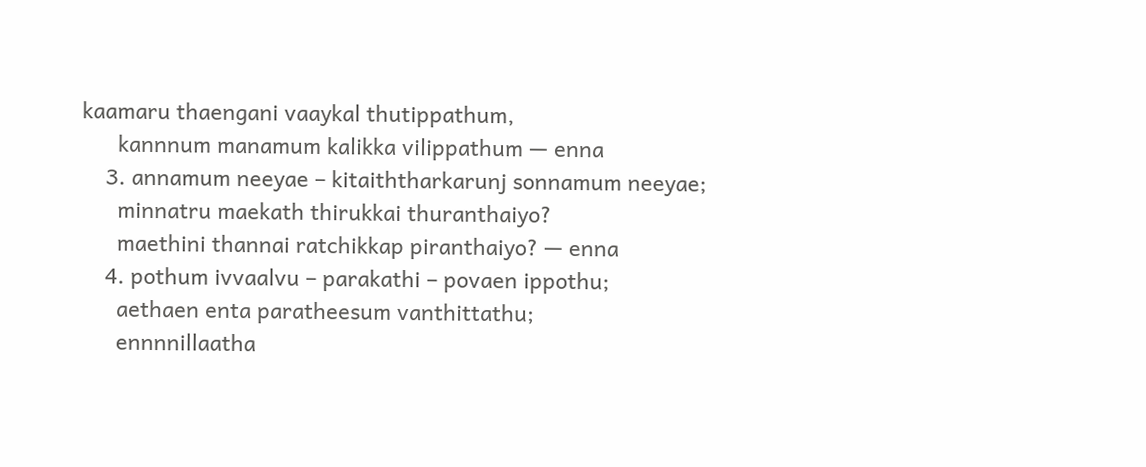kaamaru thaengani vaaykal thutippathum,
      kannnum manamum kalikka vilippathum — enna
    3. annamum neeyae – kitaiththarkarunj sonnamum neeyae;
      minnatru maekath thirukkai thuranthaiyo?
      maethini thannai ratchikkap piranthaiyo? — enna
    4. pothum ivvaalvu – parakathi – povaen ippothu;
      aethaen enta paratheesum vanthittathu;
      ennnnillaatha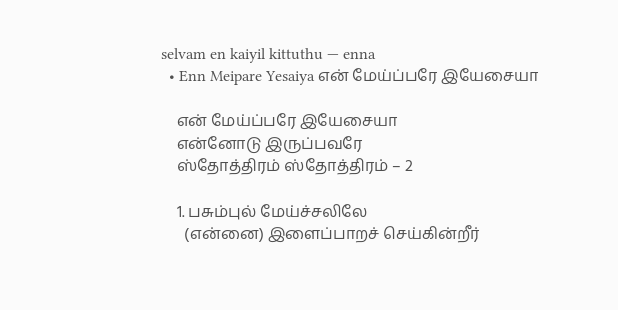selvam en kaiyil kittuthu — enna
  • Enn Meipare Yesaiya என் மேய்ப்பரே இயேசையா

    என் மேய்ப்பரே இயேசையா
    என்னோடு இருப்பவரே
    ஸ்தோத்திரம் ஸ்தோத்திரம் – 2

    1. பசும்புல் மேய்ச்சலிலே
      (என்னை) இளைப்பாறச் செய்கின்றீர்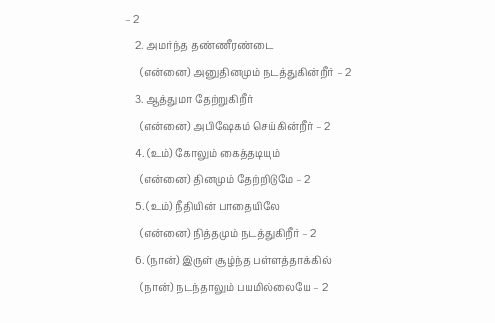– 2
    2. அமர்ந்த தண்ணீரண்டை
      (என்னை) அனுதினமும் நடத்துகின்றீர் – 2
    3. ஆத்துமா தேற்றுகிறீர்
      (என்னை) அபிஷேகம் செய்கின்றீர் – 2
    4. (உம்) கோலும் கைத்தடியும்
      (என்னை) தினமும் தேற்றிடுமே – 2
    5. (உம்) நீதியின் பாதையிலே
      (என்னை) நித்தமும் நடத்துகிறீர் – 2
    6. (நான்) இருள் சூழ்ந்த பள்ளத்தாக்கில்
      (நான்) நடந்தாலும் பயமில்லையே – 2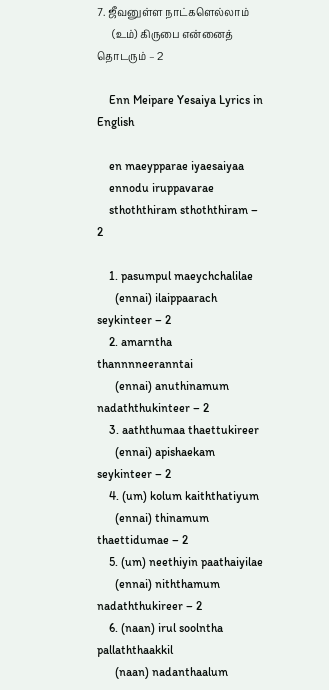7. ஜீவனுள்ள நாட்களெல்லாம்
      (உம்) கிருபை என்னைத் தொடரும் – 2

    Enn Meipare Yesaiya Lyrics in English

    en maeypparae iyaesaiyaa
    ennodu iruppavarae
    sthoththiram sthoththiram – 2

    1. pasumpul maeychchalilae
      (ennai) ilaippaarach seykinteer – 2
    2. amarntha thannnneeranntai
      (ennai) anuthinamum nadaththukinteer – 2
    3. aaththumaa thaettukireer
      (ennai) apishaekam seykinteer – 2
    4. (um) kolum kaiththatiyum
      (ennai) thinamum thaettidumae – 2
    5. (um) neethiyin paathaiyilae
      (ennai) niththamum nadaththukireer – 2
    6. (naan) irul soolntha pallaththaakkil
      (naan) nadanthaalum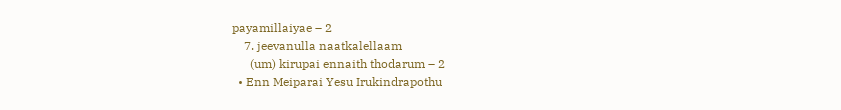payamillaiyae – 2
    7. jeevanulla naatkalellaam
      (um) kirupai ennaith thodarum – 2
  • Enn Meiparai Yesu Irukindrapothu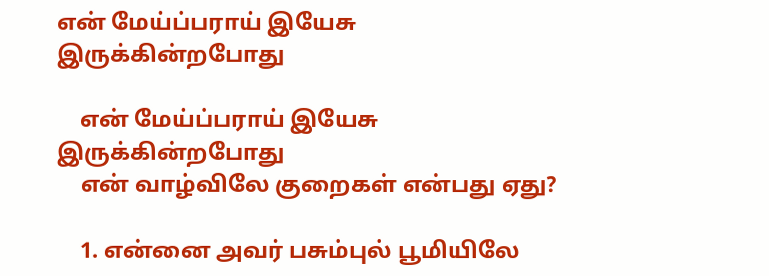என் மேய்ப்பராய் இயேசு இருக்கின்றபோது

    என் மேய்ப்பராய் இயேசு இருக்கின்றபோது
    என் வாழ்விலே குறைகள் என்பது ஏது?

    1. என்னை அவர் பசும்புல் பூமியிலே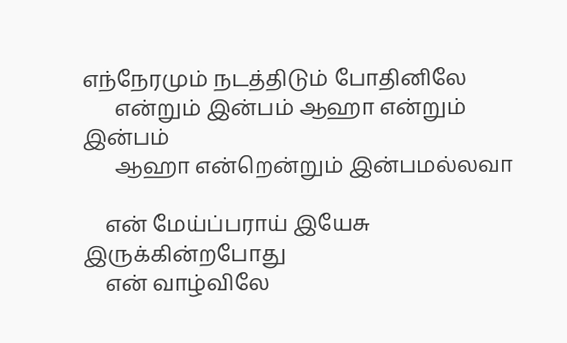எந்நேரமும் நடத்திடும் போதினிலே
      என்றும் இன்பம் ஆஹா என்றும் இன்பம்
      ஆஹா என்றென்றும் இன்பமல்லவா

    என் மேய்ப்பராய் இயேசு இருக்கின்றபோது
    என் வாழ்விலே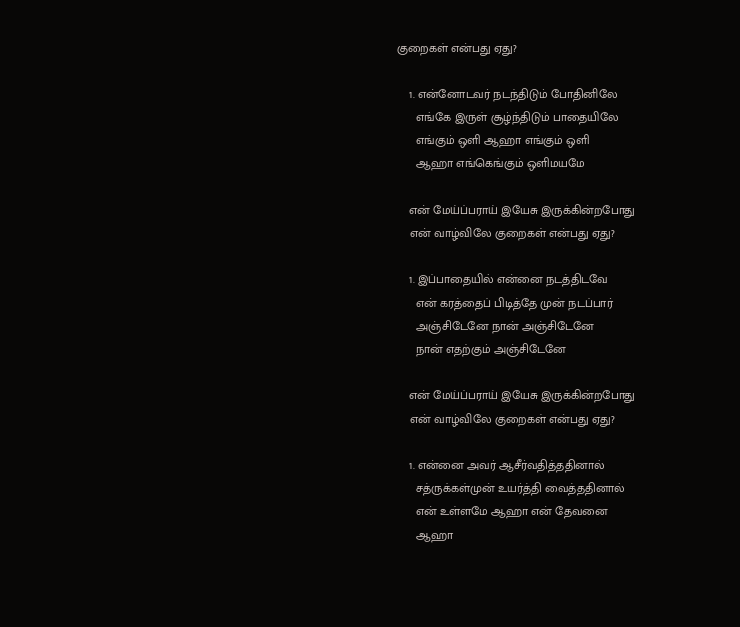குறைகள் என்பது ஏது?

    1. என்னோடவர் நடந்திடும் போதினிலே
      எங்கே இருள் சூழ்ந்திடும் பாதையிலே
      எங்கும் ஒளி ஆஹா எங்கும் ஒளி
      ஆஹா எங்கெங்கும் ஒளிமயமே

    என் மேய்ப்பராய் இயேசு இருக்கின்றபோது
    என் வாழ்விலே குறைகள் என்பது ஏது?

    1. இப்பாதையில் என்னை நடத்திடவே
      என் கரத்தைப் பிடித்தே முன் நடப்பார்
      அஞ்சிடேனே நான் அஞ்சிடேனே
      நான் எதற்கும் அஞ்சிடேனே

    என் மேய்ப்பராய் இயேசு இருக்கின்றபோது
    என் வாழ்விலே குறைகள் என்பது ஏது?

    1. என்னை அவர் ஆசீர்வதித்ததினால்
      சத்ருக்கள்முன் உயர்த்தி வைத்ததினால்
      என் உள்ளமே ஆஹா என் தேவனை
      ஆஹா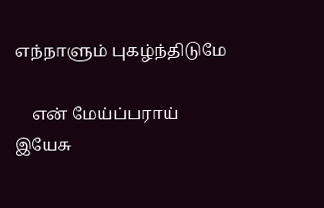எந்நாளும் புகழ்ந்திடுமே

    என் மேய்ப்பராய் இயேசு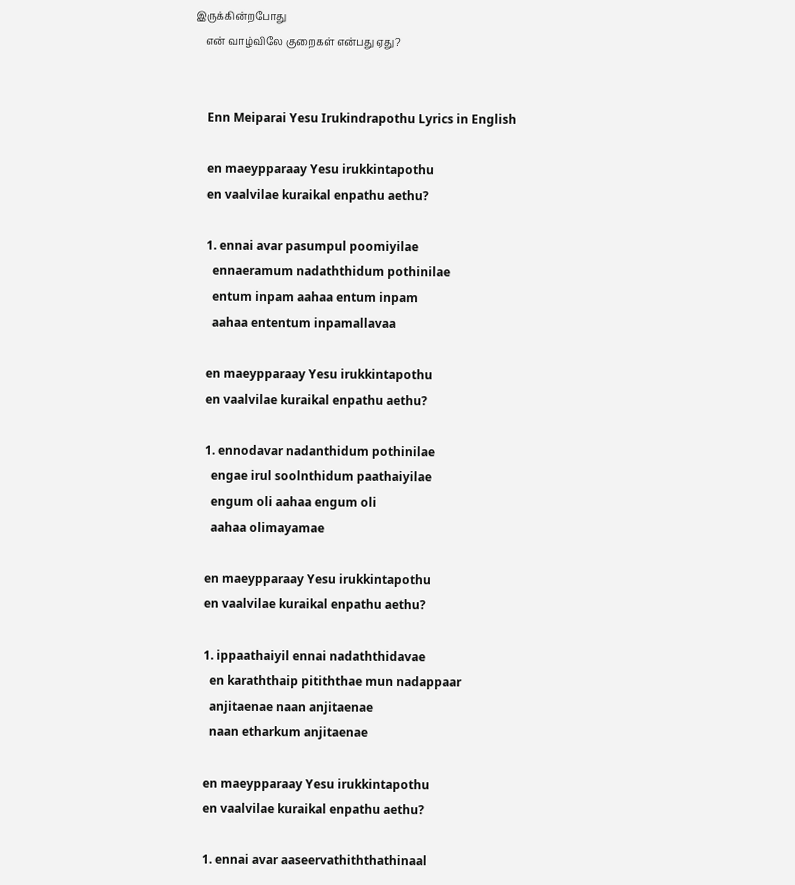இருக்கின்றபோது
    என் வாழ்விலே குறைகள் என்பது ஏது?


    Enn Meiparai Yesu Irukindrapothu Lyrics in English

    en maeypparaay Yesu irukkintapothu
    en vaalvilae kuraikal enpathu aethu?

    1. ennai avar pasumpul poomiyilae
      ennaeramum nadaththidum pothinilae
      entum inpam aahaa entum inpam
      aahaa ententum inpamallavaa

    en maeypparaay Yesu irukkintapothu
    en vaalvilae kuraikal enpathu aethu?

    1. ennodavar nadanthidum pothinilae
      engae irul soolnthidum paathaiyilae
      engum oli aahaa engum oli
      aahaa olimayamae

    en maeypparaay Yesu irukkintapothu
    en vaalvilae kuraikal enpathu aethu?

    1. ippaathaiyil ennai nadaththidavae
      en karaththaip pitiththae mun nadappaar
      anjitaenae naan anjitaenae
      naan etharkum anjitaenae

    en maeypparaay Yesu irukkintapothu
    en vaalvilae kuraikal enpathu aethu?

    1. ennai avar aaseervathiththathinaal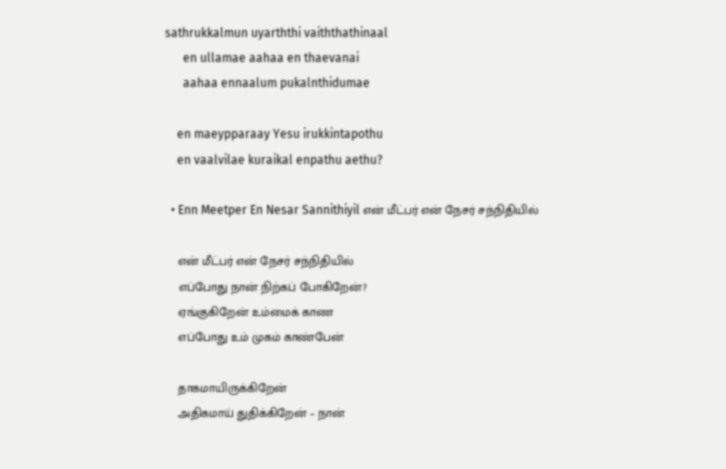sathrukkalmun uyarththi vaiththathinaal
      en ullamae aahaa en thaevanai
      aahaa ennaalum pukalnthidumae

    en maeypparaay Yesu irukkintapothu
    en vaalvilae kuraikal enpathu aethu?

  • Enn Meetper En Nesar Sannithiyil என் மீட்பர் என் நேசர் சந்நிதியில்

    என் மீட்பர் என் நேசர் சந்நிதியில்
    எப்போது நான் நிற்கப் போகிறேன்?
    ஏங்குகிறேன் உம்மைக் காண
    எப்போது உம் முகம் காண்பேன்

    தாகமாயிருக்கிறேன்
    அதிகமாய் துதிக்கிறேன் – நான்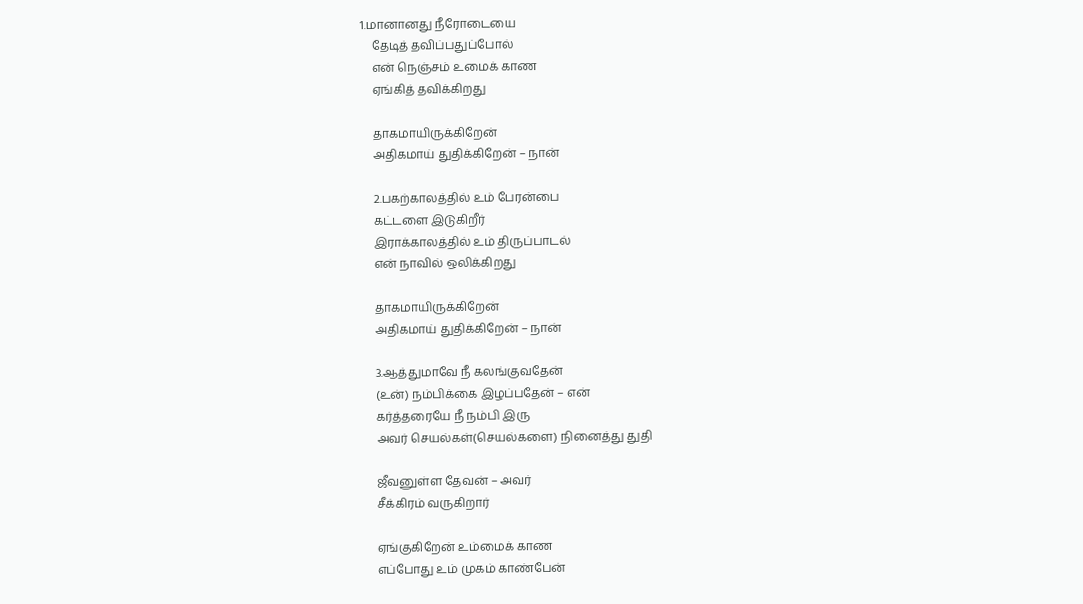1.மானானது நீரோடையை
    தேடித் தவிப்பதுப்போல்
    என் நெஞ்சம் உமைக் காண
    ஏங்கித் தவிக்கிறது

    தாகமாயிருக்கிறேன்
    அதிகமாய் துதிக்கிறேன் – நான்

    2.பகற்காலத்தில் உம் பேரன்பை
    கட்டளை இடுகிறீர்
    இராக்காலத்தில் உம் திருப்பாடல்
    என் நாவில் ஒலிக்கிறது

    தாகமாயிருக்கிறேன்
    அதிகமாய் துதிக்கிறேன் – நான்

    3.ஆத்துமாவே நீ கலங்குவதேன்
    (உன்) நம்பிக்கை இழப்பதேன் – என்
    கர்த்தரையே நீ நம்பி இரு
    அவர் செயல்கள்(செயல்களை) நினைத்து துதி

    ஜீவனுள்ள தேவன் – அவர்
    சீக்கிரம் வருகிறார்

    ஏங்குகிறேன் உம்மைக் காண
    எப்போது உம் முகம் காண்பேன்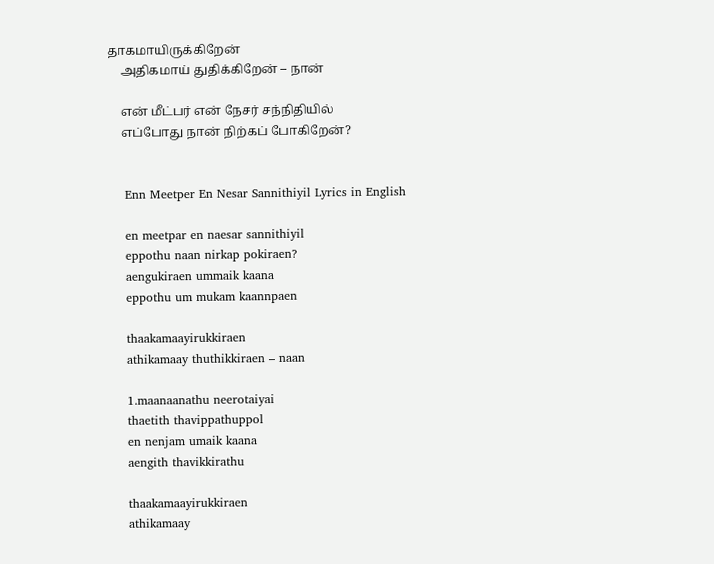தாகமாயிருக்கிறேன்
    அதிகமாய் துதிக்கிறேன் – நான்

    என் மீட்பர் என் நேசர் சந்நிதியில்
    எப்போது நான் நிற்கப் போகிறேன்?


    Enn Meetper En Nesar Sannithiyil Lyrics in English

    en meetpar en naesar sannithiyil
    eppothu naan nirkap pokiraen?
    aengukiraen ummaik kaana
    eppothu um mukam kaannpaen

    thaakamaayirukkiraen
    athikamaay thuthikkiraen – naan

    1.maanaanathu neerotaiyai
    thaetith thavippathuppol
    en nenjam umaik kaana
    aengith thavikkirathu

    thaakamaayirukkiraen
    athikamaay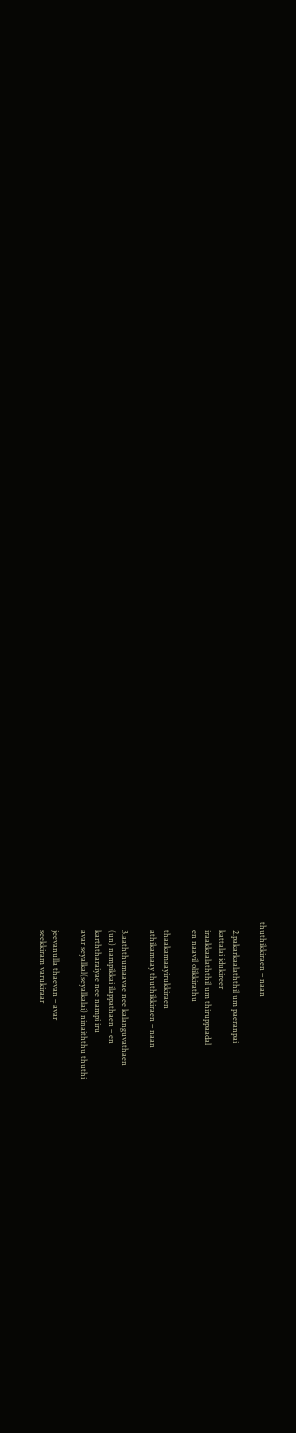thuthikkiraen – naan

    2.pakarkaalaththil um paeranpai
    kattalai idukireer
    iraakkaalaththil um thiruppaadal
    en naavil olikkirathu

    thaakamaayirukkiraen
    athikamaay thuthikkiraen – naan

    3.aaththumaavae nee kalanguvathaen
    (un) nampikkai ilappathaen – en
    karththaraiyae nee nampi iru
    avar seyalkal(seyalkalai) ninaiththu thuthi

    jeevanulla thaevan – avar
    seekkiram varukiraar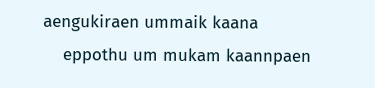aengukiraen ummaik kaana
    eppothu um mukam kaannpaen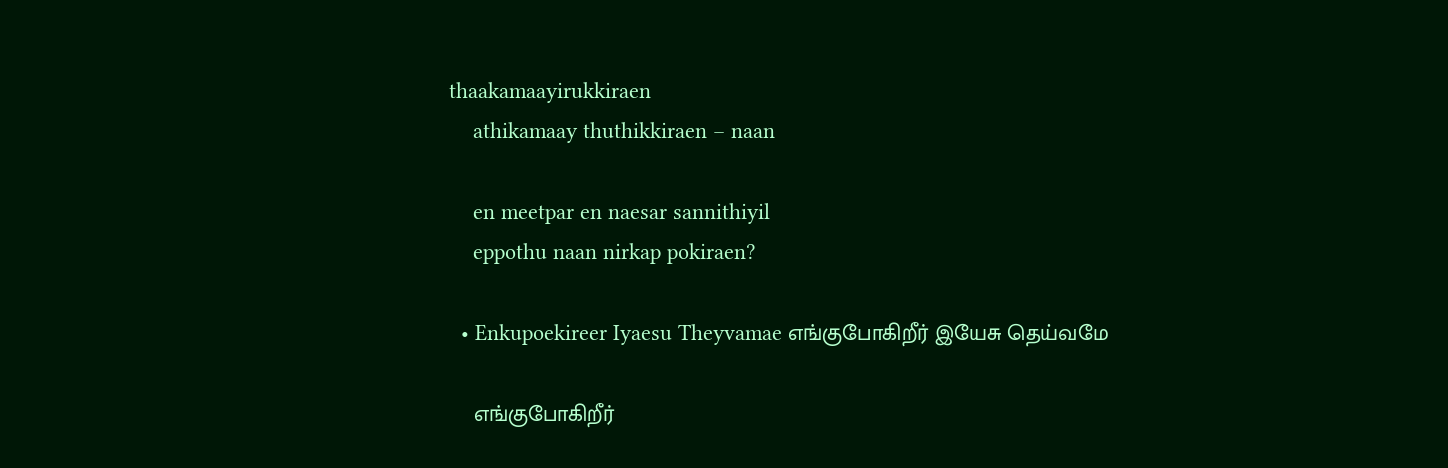thaakamaayirukkiraen
    athikamaay thuthikkiraen – naan

    en meetpar en naesar sannithiyil
    eppothu naan nirkap pokiraen?

  • Enkupoekireer Iyaesu Theyvamae எங்குபோகிறீர் இயேசு தெய்வமே

    எங்குபோகிறீர்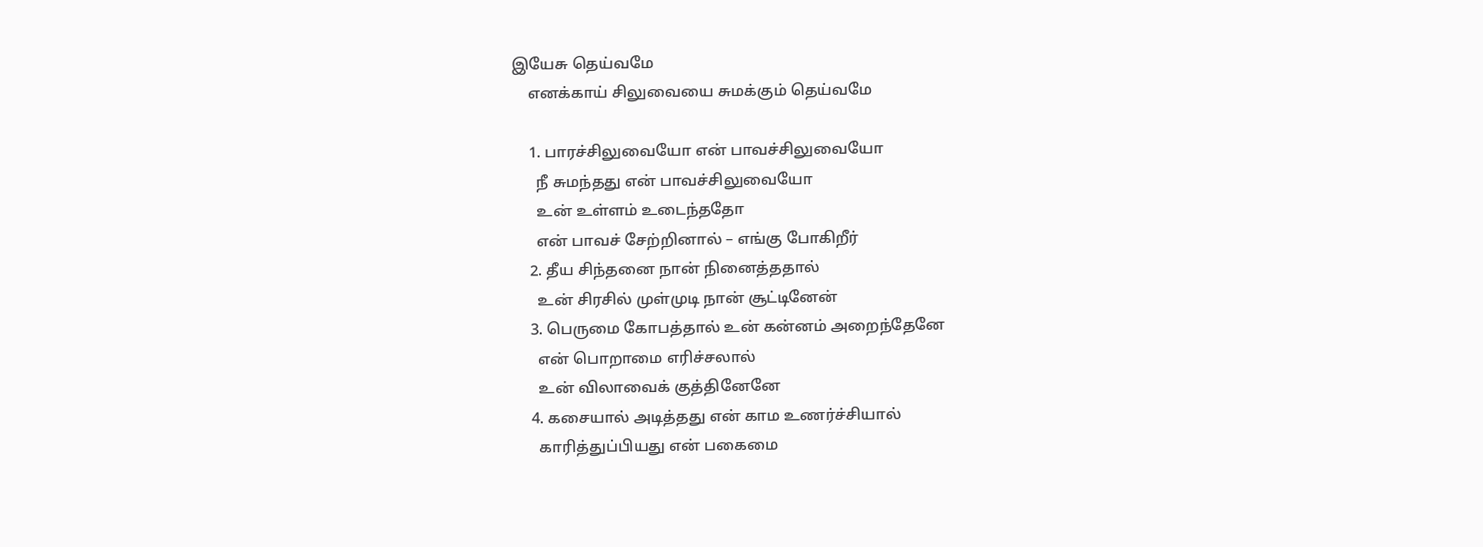இயேசு தெய்வமே
    எனக்காய் சிலுவையை சுமக்கும் தெய்வமே

    1. பாரச்சிலுவையோ என் பாவச்சிலுவையோ
      நீ சுமந்தது என் பாவச்சிலுவையோ
      உன் உள்ளம் உடைந்ததோ
      என் பாவச் சேற்றினால் – எங்கு போகிறீர்
    2. தீய சிந்தனை நான் நினைத்ததால்
      உன் சிரசில் முள்முடி நான் சூட்டினேன்
    3. பெருமை கோபத்தால் உன் கன்னம் அறைந்தேனே
      என் பொறாமை எரிச்சலால்
      உன் விலாவைக் குத்தினேனே
    4. கசையால் அடித்தது என் காம உணர்ச்சியால்
      காரித்துப்பியது என் பகைமை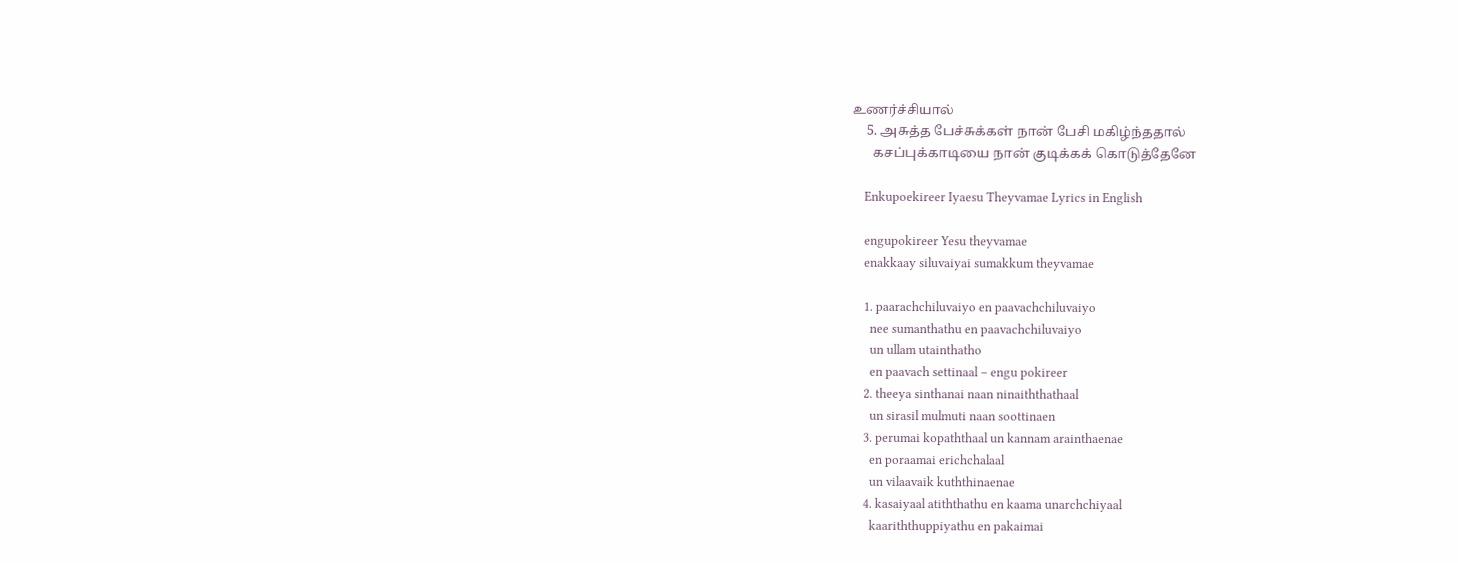உணர்ச்சியால்
    5. அசுத்த பேச்சுக்கள் நான் பேசி மகிழ்ந்ததால்
      கசப்புக்காடியை நான் குடிக்கக் கொடுத்தேனே

    Enkupoekireer Iyaesu Theyvamae Lyrics in English

    engupokireer Yesu theyvamae
    enakkaay siluvaiyai sumakkum theyvamae

    1. paarachchiluvaiyo en paavachchiluvaiyo
      nee sumanthathu en paavachchiluvaiyo
      un ullam utainthatho
      en paavach settinaal – engu pokireer
    2. theeya sinthanai naan ninaiththathaal
      un sirasil mulmuti naan soottinaen
    3. perumai kopaththaal un kannam arainthaenae
      en poraamai erichchalaal
      un vilaavaik kuththinaenae
    4. kasaiyaal atiththathu en kaama unarchchiyaal
      kaariththuppiyathu en pakaimai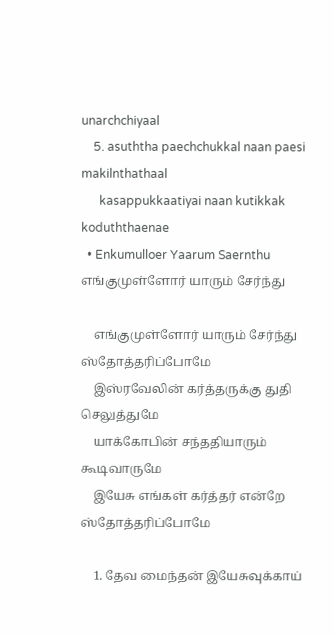unarchchiyaal
    5. asuththa paechchukkal naan paesi makilnthathaal
      kasappukkaatiyai naan kutikkak koduththaenae
  • Enkumulloer Yaarum Saernthu எங்குமுள்ளோர் யாரும் சேர்ந்து

    எங்குமுள்ளோர் யாரும் சேர்ந்து ஸ்தோத்தரிப்போமே
    இஸ்ரவேலின் கர்த்தருக்கு துதி செலுத்துமே
    யாக்கோபின் சந்ததியாரும் கூடிவாருமே
    இயேசு எங்கள் கர்த்தர் என்றே ஸ்தோத்தரிப்போமே

    1. தேவ மைந்தன் இயேசுவுக்காய்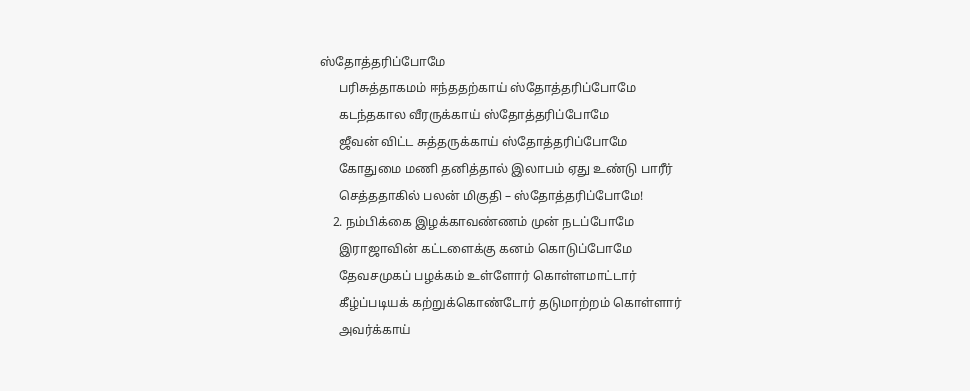ஸ்தோத்தரிப்போமே
      பரிசுத்தாகமம் ஈந்ததற்காய் ஸ்தோத்தரிப்போமே
      கடந்தகால வீரருக்காய் ஸ்தோத்தரிப்போமே
      ஜீவன் விட்ட சுத்தருக்காய் ஸ்தோத்தரிப்போமே
      கோதுமை மணி தனித்தால் இலாபம் ஏது உண்டு பாரீர்
      செத்ததாகில் பலன் மிகுதி – ஸ்தோத்தரிப்போமே!
    2. நம்பிக்கை இழக்காவண்ணம் முன் நடப்போமே
      இராஜாவின் கட்டளைக்கு கனம் கொடுப்போமே
      தேவசமுகப் பழக்கம் உள்ளோர் கொள்ளமாட்டார்
      கீழ்ப்படியக் கற்றுக்கொண்டோர் தடுமாற்றம் கொள்ளார்
      அவர்க்காய்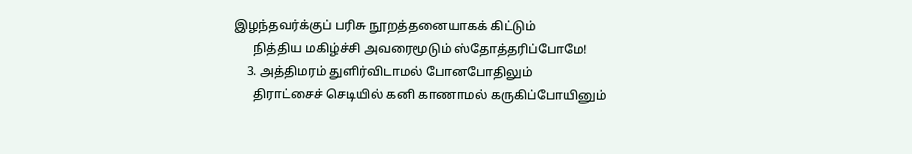இழந்தவர்க்குப் பரிசு நூறத்தனையாகக் கிட்டும்
      நித்திய மகிழ்ச்சி அவரைமூடும் ஸ்தோத்தரிப்போமே!
    3. அத்திமரம் துளிர்விடாமல் போனபோதிலும்
      திராட்சைச் செடியில் கனி காணாமல் கருகிப்போயினும்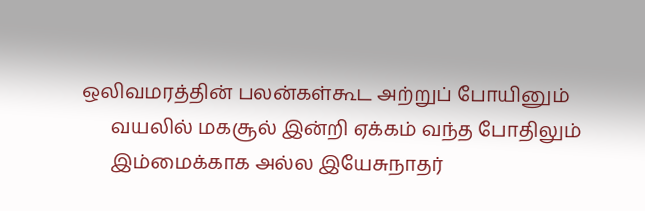ஒலிவமரத்தின் பலன்கள்கூட அற்றுப் போயினும்
      வயலில் மகசூல் இன்றி ஏக்கம் வந்த போதிலும்
      இம்மைக்காக அல்ல இயேசுநாதர்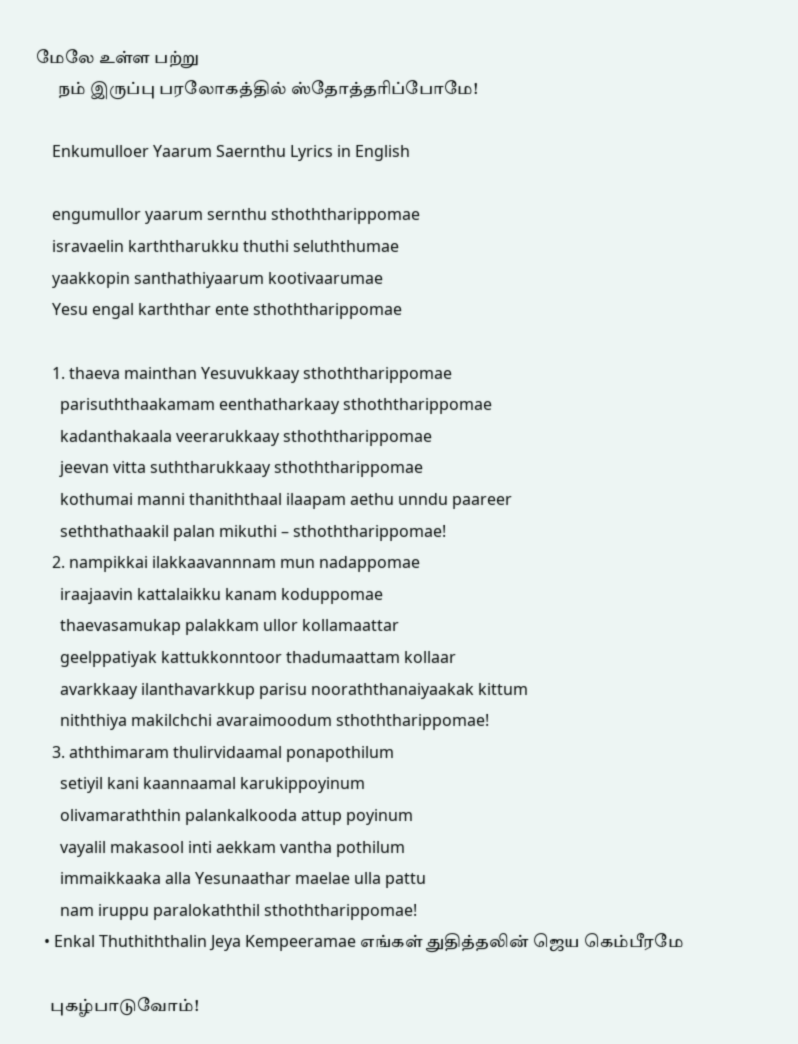மேலே உள்ள பற்று
      நம் இருப்பு பரலோகத்தில் ஸ்தோத்தரிப்போமே!

    Enkumulloer Yaarum Saernthu Lyrics in English

    engumullor yaarum sernthu sthoththarippomae
    isravaelin karththarukku thuthi seluththumae
    yaakkopin santhathiyaarum kootivaarumae
    Yesu engal karththar ente sthoththarippomae

    1. thaeva mainthan Yesuvukkaay sthoththarippomae
      parisuththaakamam eenthatharkaay sthoththarippomae
      kadanthakaala veerarukkaay sthoththarippomae
      jeevan vitta suththarukkaay sthoththarippomae
      kothumai manni thaniththaal ilaapam aethu unndu paareer
      seththathaakil palan mikuthi – sthoththarippomae!
    2. nampikkai ilakkaavannnam mun nadappomae
      iraajaavin kattalaikku kanam koduppomae
      thaevasamukap palakkam ullor kollamaattar
      geelppatiyak kattukkonntoor thadumaattam kollaar
      avarkkaay ilanthavarkkup parisu nooraththanaiyaakak kittum
      niththiya makilchchi avaraimoodum sthoththarippomae!
    3. aththimaram thulirvidaamal ponapothilum
      setiyil kani kaannaamal karukippoyinum
      olivamaraththin palankalkooda attup poyinum
      vayalil makasool inti aekkam vantha pothilum
      immaikkaaka alla Yesunaathar maelae ulla pattu
      nam iruppu paralokaththil sthoththarippomae!
  • Enkal Thuthiththalin Jeya Kempeeramae எங்கள் துதித்தலின் ஜெய கெம்பீரமே

    புகழ்பாடுவோம்!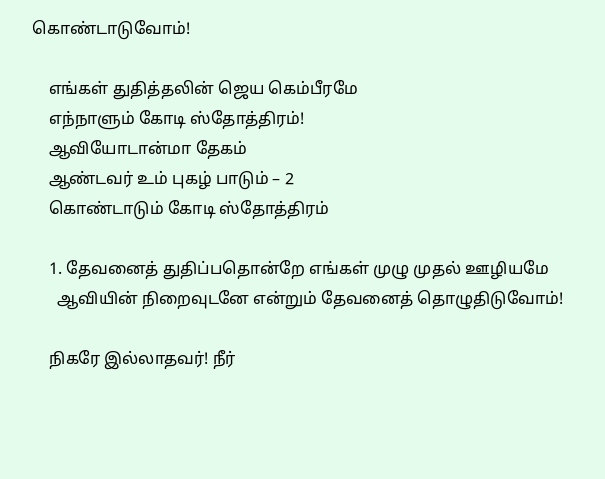கொண்டாடுவோம்!

    எங்கள் துதித்தலின் ஜெய கெம்பீரமே
    எந்நாளும் கோடி ஸ்தோத்திரம்!
    ஆவியோடான்மா தேகம்
    ஆண்டவர் உம் புகழ் பாடும் – 2
    கொண்டாடும் கோடி ஸ்தோத்திரம்

    1. தேவனைத் துதிப்பதொன்றே எங்கள் முழு முதல் ஊழியமே
      ஆவியின் நிறைவுடனே என்றும் தேவனைத் தொழுதிடுவோம்!

    நிகரே இல்லாதவர்! நீர்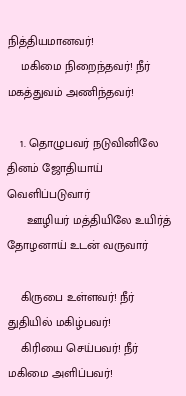நித்தியமானவர்!
    மகிமை நிறைந்தவர்! நீர் மகத்துவம் அணிந்தவர்!

    1. தொழுபவர் நடுவினிலே தினம் ஜோதியாய் வெளிப்படுவார்
      ஊழியர் மத்தியிலே உயிர்த் தோழனாய் உடன் வருவார்

    கிருபை உள்ளவர்! நீர் துதியில் மகிழ்பவர்!
    கிரியை செய்பவர்! நீர் மகிமை அளிப்பவர்!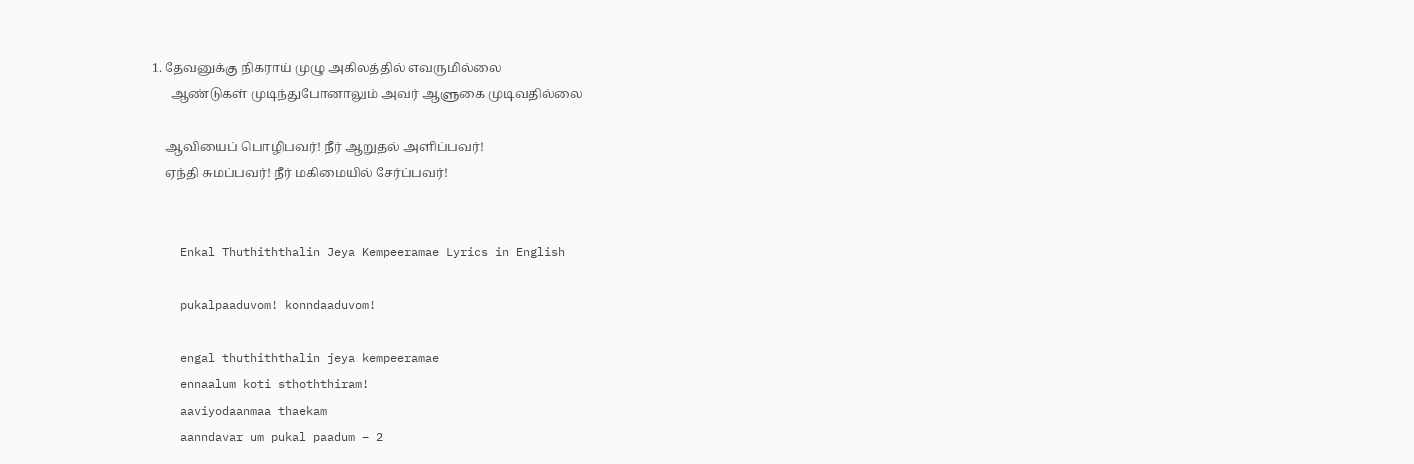1. தேவனுக்கு நிகராய் முழு அகிலத்தில் எவருமில்லை
      ஆண்டுகள் முடிந்துபோனாலும் அவர் ஆளுகை முடிவதில்லை

    ஆவியைப் பொழிபவர்! நீர் ஆறுதல் அளிப்பவர்!
    ஏந்தி சுமப்பவர்! நீர் மகிமையில் சேர்ப்பவர்!


    Enkal Thuthiththalin Jeya Kempeeramae Lyrics in English

    pukalpaaduvom! konndaaduvom!

    engal thuthiththalin jeya kempeeramae
    ennaalum koti sthoththiram!
    aaviyodaanmaa thaekam
    aanndavar um pukal paadum – 2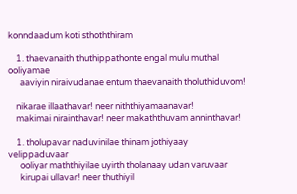konndaadum koti sthoththiram

    1. thaevanaith thuthippathonte engal mulu muthal ooliyamae
      aaviyin niraivudanae entum thaevanaith tholuthiduvom!

    nikarae illaathavar! neer niththiyamaanavar!
    makimai nirainthavar! neer makaththuvam anninthavar!

    1. tholupavar naduvinilae thinam jothiyaay velippaduvaar
      ooliyar maththiyilae uyirth tholanaay udan varuvaar
      kirupai ullavar! neer thuthiyil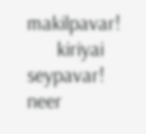makilpavar!
      kiriyai seypavar! neer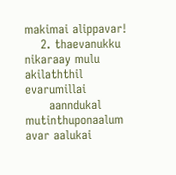makimai alippavar!
    2. thaevanukku nikaraay mulu akilaththil evarumillai
      aanndukal mutinthuponaalum avar aalukai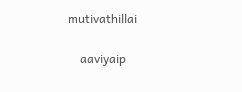mutivathillai

    aaviyaip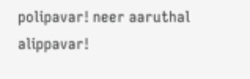polipavar! neer aaruthal alippavar!